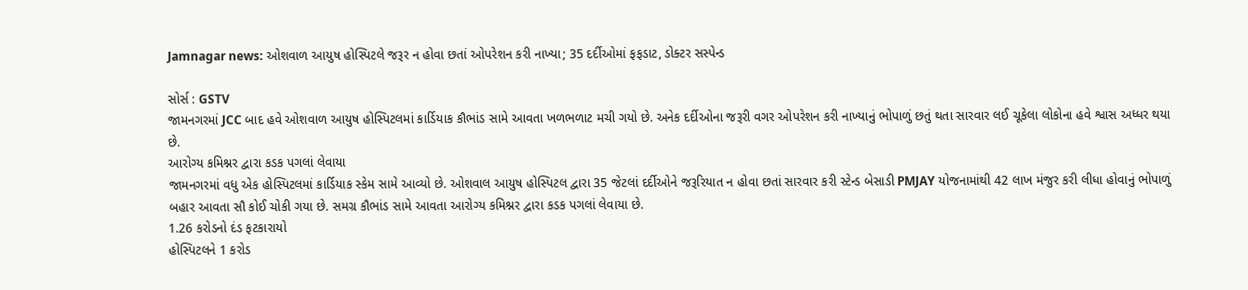Jamnagar news: ઓશવાળ આયુષ હોસ્પિટલે જરૂર ન હોવા છતાં ઓપરેશન કરી નાખ્યા; 35 દર્દીઓમાં ફફડાટ, ડોક્ટર સસ્પેન્ડ

સોર્સ : GSTV
જામનગરમાં JCC બાદ હવે ઓશવાળ આયુષ હોસ્પિટલમાં કાર્ડિયાક કૌભાંડ સામે આવતા ખળભળાટ મચી ગયો છે. અનેક દર્દીઓના જરૂરી વગર ઓપરેશન કરી નાખ્યાનું ભોપાળું છતું થતા સારવાર લઈ ચૂકેલા લોકોના હવે શ્વાસ અધ્ધર થયા છે.
આરોગ્ય કમિશ્નર દ્વારા કડક પગલાં લેવાયા
જામનગરમાં વધુ એક હોસ્પિટલમાં કાર્ડિયાક સ્કેમ સામે આવ્યો છે. ઓશવાલ આયુષ હોસ્પિટલ દ્વારા 35 જેટલાં દર્દીઓને જરૂરિયાત ન હોવા છતાં સારવાર કરી સ્ટેન્ડ બેસાડી PMJAY યોજનામાંથી 42 લાખ મંજુર કરી લીધા હોવાનું ભોપાળું બહાર આવતા સૌ કોઈ ચોકી ગયા છે. સમગ્ર કૌભાંડ સામે આવતા આરોગ્ય કમિશ્નર દ્વારા કડક પગલાં લેવાયા છે.
1.26 કરોડનો દંડ ફટકારાયો
હોસ્પિટલને 1 કરોડ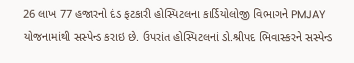26 લાખ 77 હજારનો દંડ ફટકારી હોસ્પિટલના કાર્ડિયોલોજી વિભાગને PMJAY યોજનામાંથી સસ્પેન્ડ કરાઇ છે. ઉપરાંત હોસ્પિટલનાં ડો.શ્રીપદ ભિવાસ્કરને સસ્પેન્ડ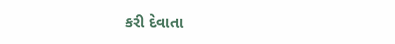કરી દેવાતા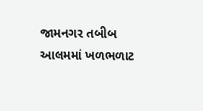જામનગર તબીબ આલમમાં ખળભળાટ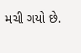મચી ગયો છે.